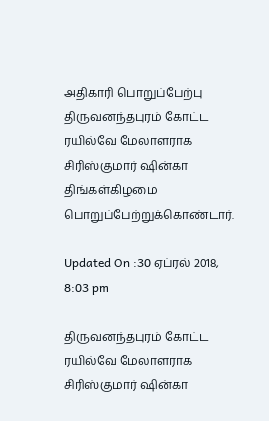அதிகாரி பொறுப்பேற்பு
திருவனந்தபுரம் கோட்ட ரயில்வே மேலாளராக சிரிஸ்குமார் ஷின்கா திங்கள்கிழமை பொறுப்பேற்றுக்கொண்டார்.

Updated On :30 ஏப்ரல் 2018, 8:03 pm

திருவனந்தபுரம் கோட்ட ரயில்வே மேலாளராக சிரிஸ்குமார் ஷின்கா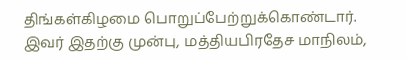திங்கள்கிழமை பொறுப்பேற்றுக்கொண்டார்.
இவர் இதற்கு முன்பு, மத்தியபிரதேச மாநிலம்,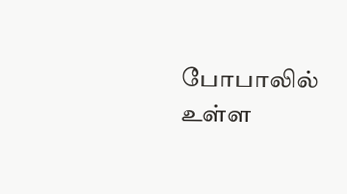போபாலில் உள்ள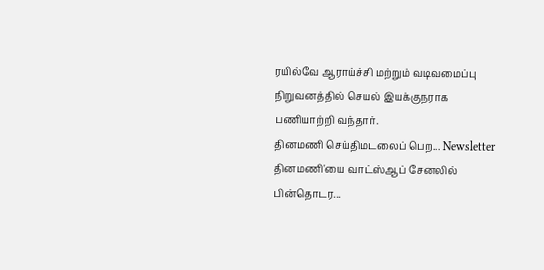ரயில்வே ஆராய்ச்சி மற்றும் வடிவமைப்பு நிறுவனத்தில் செயல் இயக்குநராக பணியாற்றி வந்தார்.
தினமணி செய்திமடலைப் பெற... Newsletter
தினமணி'யை வாட்ஸ்ஆப் சேனலில் பின்தொடர...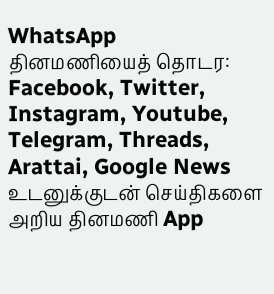WhatsApp
தினமணியைத் தொடர: Facebook, Twitter, Instagram, Youtube, Telegram, Threads, Arattai, Google News
உடனுக்குடன் செய்திகளை அறிய தினமணி App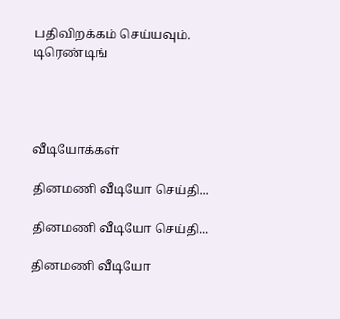பதிவிறக்கம் செய்யவும்.
டிரெண்டிங்




வீடியோக்கள்

தினமணி வீடியோ செய்தி...

தினமணி வீடியோ செய்தி...

தினமணி வீடியோ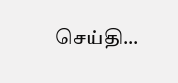செய்தி...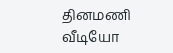தினமணி வீடியோ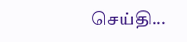செய்தி...